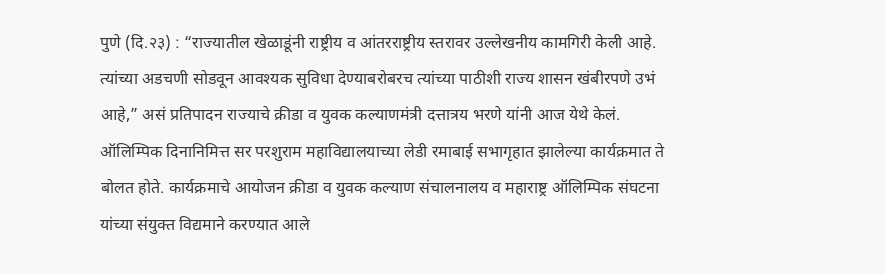पुणे (दि.२३) : “राज्यातील खेळाडूंनी राष्ट्रीय व आंतरराष्ट्रीय स्तरावर उल्लेखनीय कामगिरी केली आहे. त्यांच्या अडचणी सोडवून आवश्यक सुविधा देण्याबरोबरच त्यांच्या पाठीशी राज्य शासन खंबीरपणे उभं आहे,” असं प्रतिपादन राज्याचे क्रीडा व युवक कल्याणमंत्री दत्तात्रय भरणे यांनी आज येथे केलं.
ऑलिम्पिक दिनानिमित्त सर परशुराम महाविद्यालयाच्या लेडी रमाबाई सभागृहात झालेल्या कार्यक्रमात ते बोलत होते. कार्यक्रमाचे आयोजन क्रीडा व युवक कल्याण संचालनालय व महाराष्ट्र ऑलिम्पिक संघटना यांच्या संयुक्त विद्यमाने करण्यात आले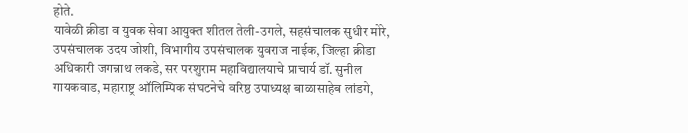होते.
यावेळी क्रीडा व युवक सेवा आयुक्त शीतल तेली-उगले, सहसंचालक सुधीर मोरे, उपसंचालक उदय जोशी, विभागीय उपसंचालक युवराज नाईक, जिल्हा क्रीडा अधिकारी जगन्नाथ लकडे, सर परशुराम महाविद्यालयाचे प्राचार्य डॉ. सुनील गायकवाड, महाराष्ट्र ऑलिम्पिक संघटनेचे वरिष्ठ उपाध्यक्ष बाळासाहेब लांडगे,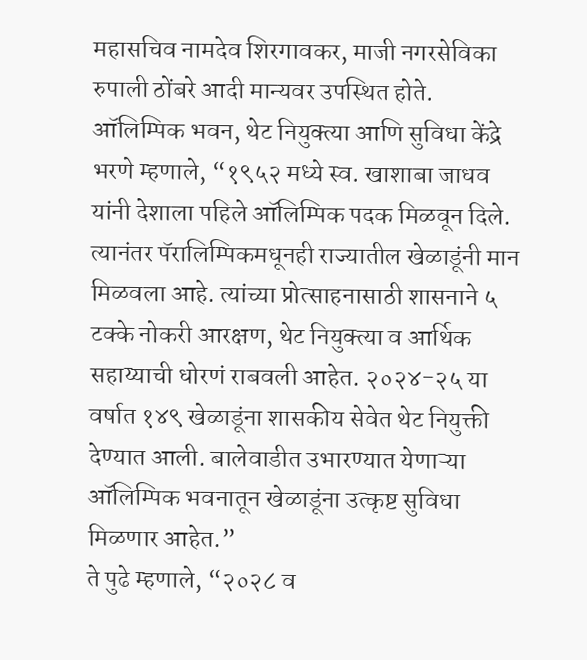महासचिव नामदेव शिरगावकर, माजी नगरसेविका रुपाली ठोंबरे आदी मान्यवर उपस्थित होते.
ऑलिम्पिक भवन, थेट नियुक्त्या आणि सुविधा केंद्रे
भरणे म्हणाले, “१९५२ मध्ये स्व. खाशाबा जाधव यांनी देशाला पहिले ऑलिम्पिक पदक मिळवून दिले. त्यानंतर पॅरालिम्पिकमधूनही राज्यातील खेळाडूंनी मान मिळवला आहे. त्यांच्या प्रोत्साहनासाठी शासनाने ५ टक्के नोकरी आरक्षण, थेट नियुक्त्या व आर्थिक सहाय्याची धोरणं राबवली आहेत. २०२४-२५ या वर्षात १४९ खेळाडूंना शासकीय सेवेत थेट नियुक्ती देण्यात आली. बालेवाडीत उभारण्यात येणाऱ्या ऑलिम्पिक भवनातून खेळाडूंना उत्कृष्ट सुविधा मिळणार आहेत.”
ते पुढे म्हणाले, “२०२८ व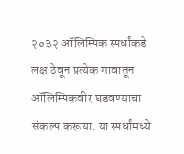२०३२ ऑलिम्पिक स्पर्धांकडे लक्ष ठेवून प्रत्येक गावातून ऑलिम्पिकवीर घडवण्याचा संकल्प करूया. या स्पर्धांमध्ये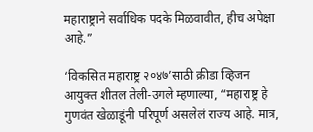महाराष्ट्राने सर्वाधिक पदके मिळवावीत, हीच अपेक्षा आहे.”

‘विकसित महाराष्ट्र २०४७’साठी क्रीडा व्हिजन
आयुक्त शीतल तेली-उगले म्हणाल्या, “महाराष्ट्र हे गुणवंत खेळाडूंनी परिपूर्ण असलेलं राज्य आहे. मात्र,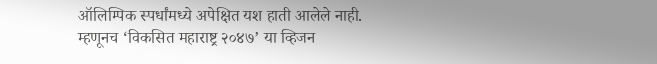ऑलिम्पिक स्पर्धांमध्ये अपेक्षित यश हाती आलेले नाही. म्हणूनच ‘विकसित महाराष्ट्र २०४७’ या व्हिजन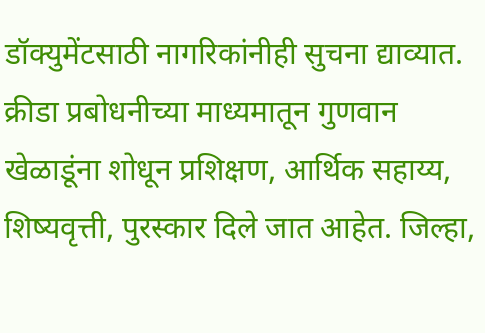डॉक्युमेंटसाठी नागरिकांनीही सुचना द्याव्यात. क्रीडा प्रबोधनीच्या माध्यमातून गुणवान खेळाडूंना शोधून प्रशिक्षण, आर्थिक सहाय्य, शिष्यवृत्ती, पुरस्कार दिले जात आहेत. जिल्हा,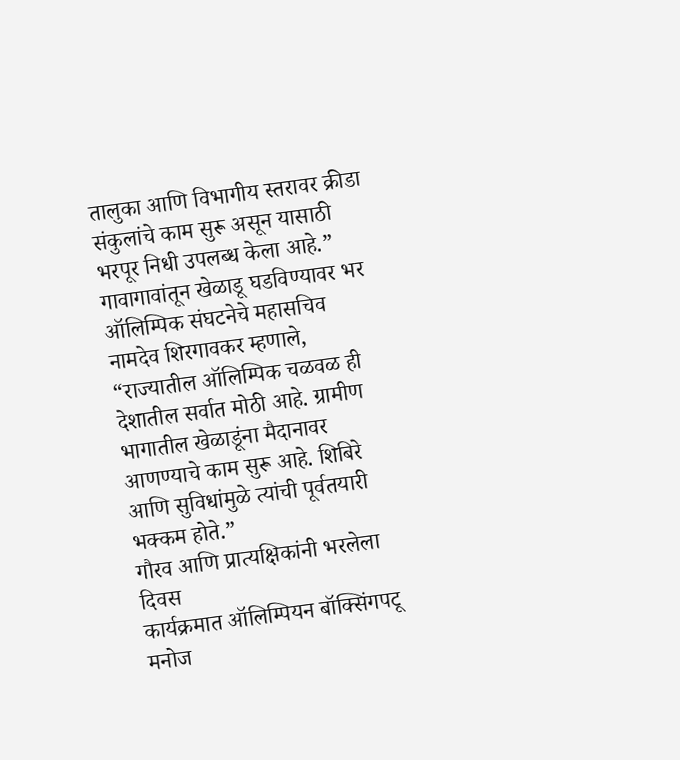तालुका आणि विभागीय स्तरावर क्रीडा संकुलांचे काम सुरू असून यासाठी भरपूर निधी उपलब्ध केला आहे.”
गावागावांतून खेळाडू घडविण्यावर भर
ऑलिम्पिक संघटनेचे महासचिव नामदेव शिरगावकर म्हणाले, “राज्यातील ऑलिम्पिक चळवळ ही देशातील सर्वात मोठी आहे. ग्रामीण भागातील खेळाडूंना मैदानावर आणण्याचे काम सुरू आहे. शिबिरे आणि सुविधांमुळे त्यांची पूर्वतयारी भक्कम होते.”
गौरव आणि प्रात्यक्षिकांनी भरलेला दिवस
कार्यक्रमात ऑलिम्पियन बॉक्सिंगपटू मनोज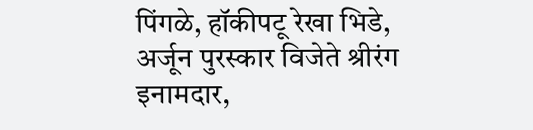पिंगळे, हॉकीपटू रेखा भिडे, अर्जून पुरस्कार विजेते श्रीरंग इनामदार,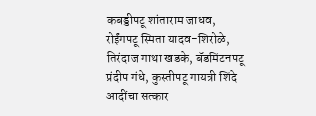कबड्डीपटू शांताराम जाधव, रोईंगपटू स्मिता यादव-शिरोळे, तिरंदाज गाथा खडके, बॅडमिंटनपटू प्रंदीप गंधे, कुस्तीपटू गायत्री शिंदे आदींचा सत्कार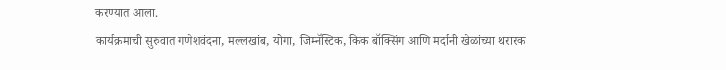करण्यात आला.
कार्यक्रमाची सुरुवात गणेशवंदना, मल्लखांब, योगा, जिम्नॅस्टिक, किक बॉक्सिंग आणि मर्दानी खेळांच्या थरारक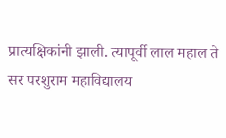प्रात्यक्षिकांनी झाली. त्यापूर्वी लाल महाल ते सर परशुराम महाविद्यालय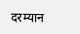दरम्यान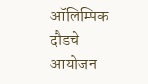ऑलिम्पिक दौडचे आयोजन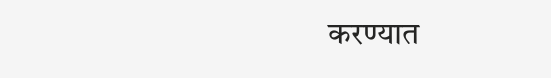करण्यात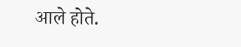आले होते.